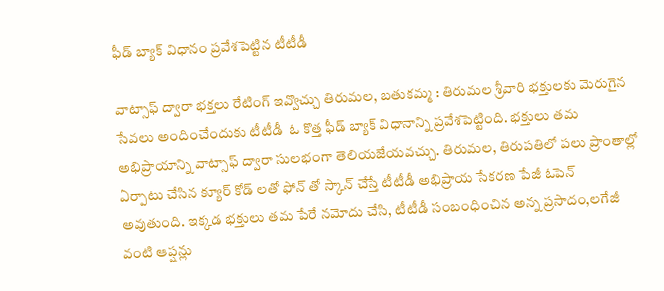ఫీడ్ బ్యాక్ విధానం ప్రవేశపెట్టిన టీటీడీ

వాట్సాఫ్ ద్వారా భక్తలు రేటింగ్ ఇవ్వొచ్చు తిరుమల, బతుకమ్మ : తిరుమల శ్రీవారి భక్తులకు మెరుగైన సేవలు అందించేందుకు టీటీడీ  ఓ కొత్త ఫీడ్ బ్యాక్ విధానాన్ని ప్రవేశపెట్టింది. భక్తులు తమ అభిప్రాయాన్ని వాట్సాఫ్ ద్వారా సులభంగా తెలియజేయవచ్చు. తిరుమల, తిరుపతిలో పలు ప్రాంతాల్లో ఏర్పాటు చేసిన క్యూర్ కోడ్ లతో ఫోన్ తో స్కాన్ చేస్తే టీటీడీ అభిప్రాయ సేకరణ పేజీ ఓపెన్ అవుతుంది. ఇక్కడ భక్తులు తమ పేరే నమోదు చేసి, టీటీడీ సంబంధించిన అన్న ప్రసాదం,లగేజీ వంటి ఆప్షన్లు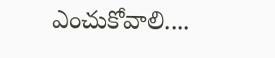ఎంచుకోవాలి....